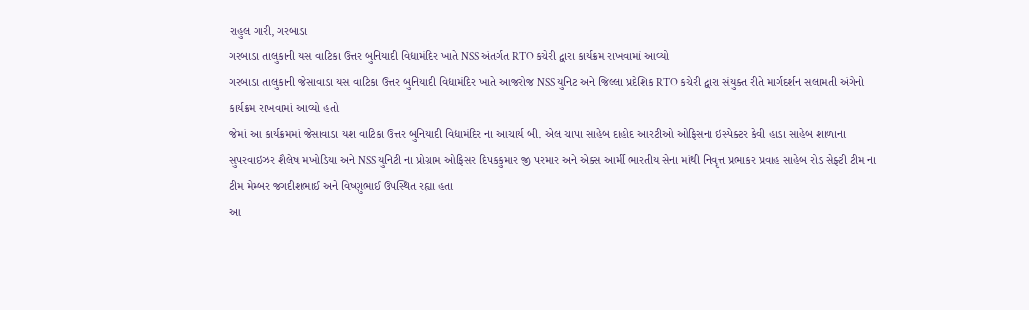રાહુલ ગારી, ગરબાડા
ગરબાડા તાલુકાની યસ વાટિકા ઉત્તર બુનિયાદી વિદ્યામંદિર ખાતે NSS અંતર્ગત RTO કચેરી દ્વારા કાર્યક્રમ રાખવામાં આવ્યો
ગરબાડા તાલુકાની જેસાવાડા યસ વાટિકા ઉત્તર બુનિયાદી વિદ્યામંદિર ખાતે આજરોજ NSS યુનિટ અને જિલ્લા પ્રદેશિક RTO કચેરી દ્વારા સંયુક્ત રીતે માર્ગદર્શન સલામતી અંગેનો કાર્યક્રમ રાખવામાં આવ્યો હતો
જેમાં આ કાર્યક્રમમાં જેસાવાડા યશ વાટિકા ઉત્તર બુનિયાદી વિદ્યામંદિર ના આચાર્ય બી. એલ ચાપા સાહેબ દાહોદ આરટીઓ ઓફિસના ઇસ્પેક્ટર કેવી હાડા સાહેબ શાળાના સુપરવાઇઝર શૈલેષ મખોડિયા અને NSS યુનિટી ના પ્રોગ્રામ ઓફિસર દિપકકુમાર જી પરમાર અને એક્સ આર્મી ભારતીય સેના માંથી નિવૃત્ત પ્રભાકર પ્રવાહ સાહેબ રોડ સેફ્ટી ટીમ ના ટીમ મેમ્બર જગદીશભાઈ અને વિષ્ણુભાઈ ઉપસ્થિત રહ્યા હતા
આ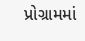પ્રોગ્રામમાં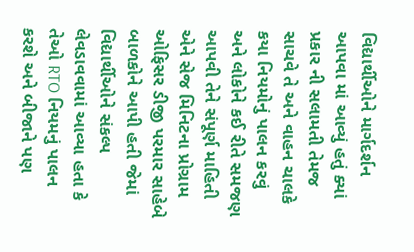વિદ્યાર્થીઓને માર્ગદર્શન આપવા માં આવ્યું હતું ક્યાં પ્રકાર ની સલામતી તેમજ સાચવે તે અને વાહન ચાલકે કયા નિયમોનું પાલન કરવું અને લોકોને કઈ રીતે સમજણ આપવી તેને સંપૂર્ણ માહિતી એને સેજ મિનિટના પ્રોગ્રામ ઓફિસર ડીજી પરમાર સાહેબે બાળકોને આપી હતી જેમાં વિદ્યાર્થીઓને સંકલ્પ લેવડાવવામાં આવ્યા હતા કે તેઓ RTO નિયમનું પાલન કરશે અને બીજાને પણ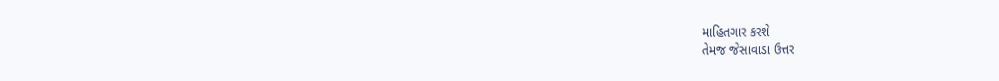માહિતગાર કરશે
તેમજ જેસાવાડા ઉત્તર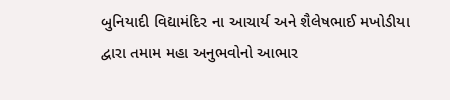બુનિયાદી વિદ્યામંદિર ના આચાર્ય અને શૈલેષભાઈ મખોડીયા દ્વારા તમામ મહા અનુભવોનો આભાર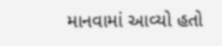માનવામાં આવ્યો હતો